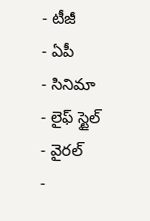- టీజీ
- ఏపీ
- సినిమా
- లైఫ్ స్టైల్
- వైరల్
-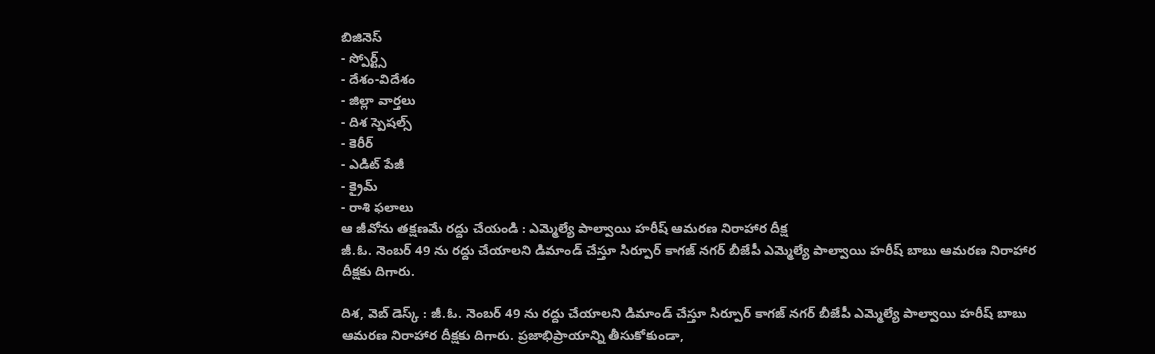బిజినెస్
- స్పోర్ట్స్
- దేశం-విదేశం
- జిల్లా వార్తలు
- దిశ స్పెషల్స్
- కెరీర్
- ఎడిట్ పేజీ
- క్రైమ్
- రాశి ఫలాలు
ఆ జీవోను తక్షణమే రద్దు చేయండి : ఎమ్మెల్యే పాల్వాయి హరీష్ ఆమరణ నిరాహార దీక్ష
జీ.ఓ. నెంబర్ 49 ను రద్దు చేయాలని డిమాండ్ చేస్తూ సిర్పూర్ కాగజ్ నగర్ బీజేపీ ఎమ్మెల్యే పాల్వాయి హరీష్ బాబు ఆమరణ నిరాహార దీక్షకు దిగారు.

దిశ, వెబ్ డెస్క్ : జీ.ఓ. నెంబర్ 49 ను రద్దు చేయాలని డిమాండ్ చేస్తూ సిర్పూర్ కాగజ్ నగర్ బీజేపీ ఎమ్మెల్యే పాల్వాయి హరీష్ బాబు ఆమరణ నిరాహార దీక్షకు దిగారు. ప్రజాభిప్రాయాన్ని తీసుకోకుండా,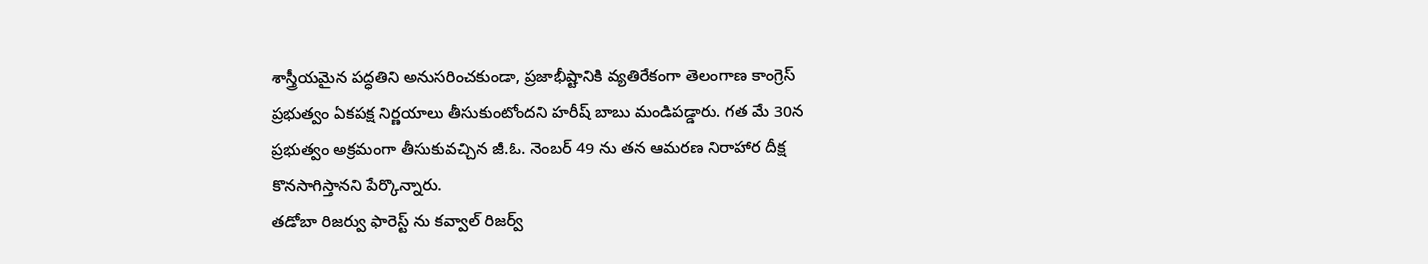శాస్త్రీయమైన పద్ధతిని అనుసరించకుండా, ప్రజాభీష్టానికి వ్యతిరేకంగా తెలంగాణ కాంగ్రెస్ ప్రభుత్వం ఏకపక్ష నిర్ణయాలు తీసుకుంటోందని హరీష్ బాబు మండిపడ్డారు. గత మే 30న ప్రభుత్వం అక్రమంగా తీసుకువచ్చిన జీ.ఓ. నెంబర్ 49 ను తన ఆమరణ నిరాహార దీక్ష కొనసాగిస్తానని పేర్కొన్నారు.
తడోబా రిజర్వు ఫారెస్ట్ ను కవ్వాల్ రిజర్వ్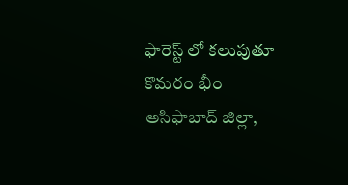ఫారెస్ట్ లో కలుపుతూ కొమరం భీం అసిఫాబాద్ జిల్లా,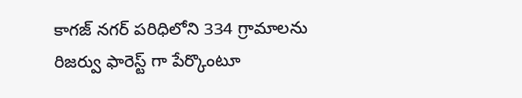కాగజ్ నగర్ పరిధిలోని 334 గ్రామాలను రిజర్వు ఫారెస్ట్ గా పేర్కొంటూ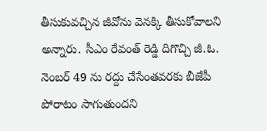తీసుకువచ్చిన జీవోను వెనక్కి తీసుకోవాలని అన్నారు. సీఎం రేవంత్ రెడ్డి దిగొచ్చి జీ.ఓ. నెంబర్ 49 ను రద్దు చేసేంతవరకు బీజేపీ పోరాటం సాగుతుందని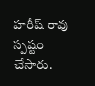హరీష్ రావు స్పష్టం చేసారు.